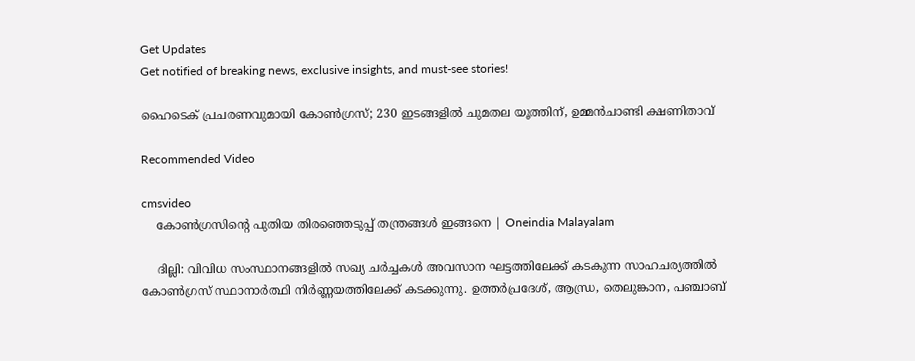Get Updates
Get notified of breaking news, exclusive insights, and must-see stories!

ഹൈടെക് പ്രചരണവുമായി കോണ്‍ഗ്രസ്; 230 ഇടങ്ങളില്‍ ചുമതല യൂത്തിന്, ഉമ്മന്‍ചാണ്ടി ക്ഷണിതാവ്

Recommended Video

cmsvideo
    കോൺഗ്രസിന്റെ പുതിയ തിരഞ്ഞെടുപ്പ് തന്ത്രങ്ങൾ ഇങ്ങനെ | Oneindia Malayalam

    ദില്ലി: വിവിധ സംസ്ഥാനങ്ങളില്‍ സഖ്യ ചര്‍ച്ചകള്‍ അവസാന ഘട്ടത്തിലേക്ക് കടകുന്ന സാഹചര്യത്തില്‍ കോണ്‍ഗ്രസ് സ്ഥാനാര്‍ത്ഥി നിര്‍ണ്ണയത്തിലേക്ക് കടക്കുന്നു. ഉത്തര്‍പ്രദേശ്, ആന്ധ്ര, തെലുങ്കാന, പഞ്ചാബ്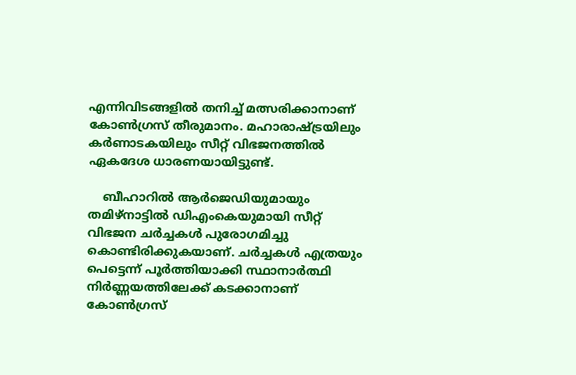എന്നിവിടങ്ങളില്‍ തനിച്ച് മത്സരിക്കാനാണ് കോണ്‍ഗ്രസ് തീരുമാനം. മഹാരാഷ്ട്രയിലും കര്‍ണാടകയിലും സീറ്റ് വിഭജനത്തില്‍ ഏകദേശ ധാരണയായിട്ടുണ്ട്.

    ബീഹാറില്‍ ആര്‍ജെഡിയുമായും തമിഴ്നാട്ടില്‍ ഡിഎംകെയുമായി സീറ്റ് വിഭജന ചര്‍ച്ചകള്‍ പുരോഗമിച്ചു കൊണ്ടിരിക്കുകയാണ്. ചര്‍ച്ചകള്‍ എത്രയും പെട്ടെന്ന് പൂര്‍ത്തിയാക്കി സ്ഥാനാര്‍ത്ഥി നിര്‍ണ്ണയത്തിലേക്ക് കടക്കാനാണ് കോണ്‍ഗ്രസ്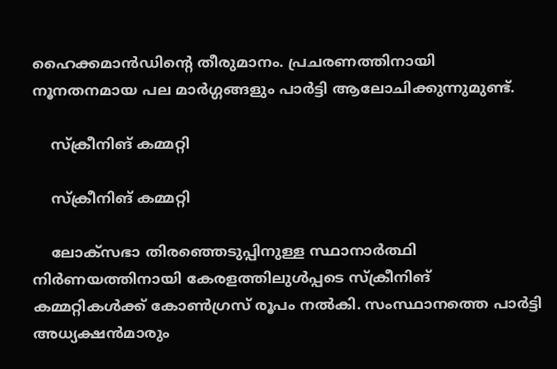ഹൈക്കമാന്‍ഡിന്‍റെ തീരുമാനം. പ്രചരണത്തിനായി നൂനതനമായ പല മാര്‍ഗ്ഗങ്ങളും പാര്‍ട്ടി ആലോചിക്കുന്നുമുണ്ട്.

    സ്ക്രീനിങ് കമ്മറ്റി

    സ്ക്രീനിങ് കമ്മറ്റി

    ലോക്സഭാ തിര‍ഞ്ഞെടുപ്പിനുള്ള സ്ഥാനാര്‍ത്ഥി നിര്‍ണയത്തിനായി കേരളത്തിലുള്‍പ്പടെ സ്ക്രീനിങ് കമ്മറ്റികള്‍ക്ക് കോണ്‍ഗ്രസ് രൂപം നല്‍കി. സംസ്ഥാനത്തെ പാര്‍ട്ടി അധ്യക്ഷന്‍മാരും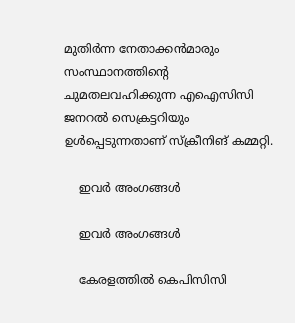മുതിര്‍‌ന്ന നേതാക്കന്‍മാരും സംസ്ഥാനത്തിന്‍റെ ചുമതലവഹിക്കുന്ന എഐസിസി ജനറല്‍ സെക്രട്ടറിയും ഉള്‍പ്പെടുന്നതാണ് സ്ക്രീനിങ് കമ്മറ്റി.

    ഇവര്‍ അംഗങ്ങള്‍

    ഇവര്‍ അംഗങ്ങള്‍

    കേരളത്തില്‍ കെപിസിസി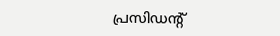പ്രസിഡന്‍റ്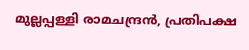മുല്ലപ്പള്ളി രാമചന്ദ്രന്‍, പ്രതിപക്ഷ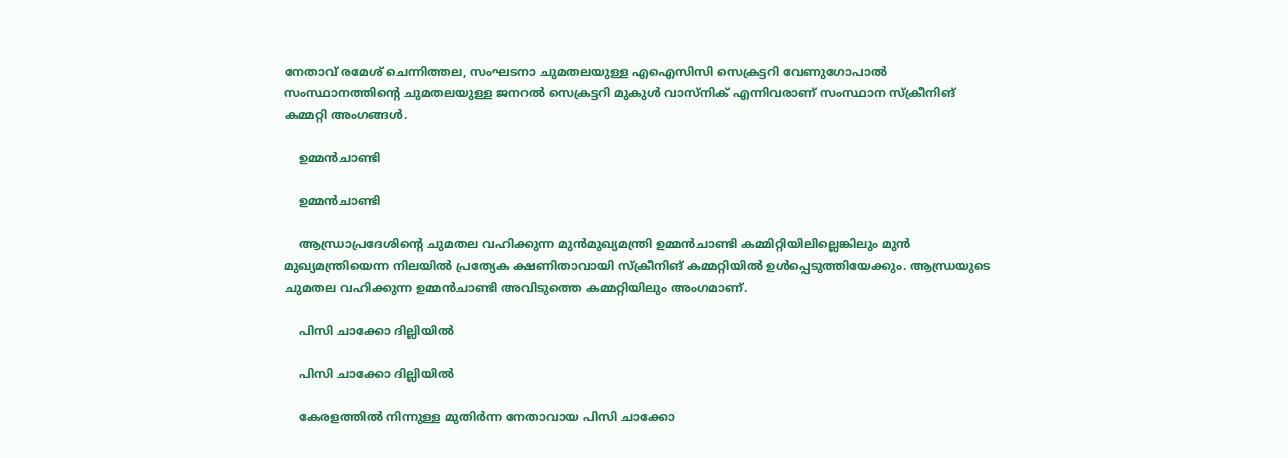നേതാവ് രമേശ് ചെന്നിത്തല, സംഘടനാ ചുമതലയുള്ള എഐസിസി സെക്രട്ടറി വേണുഗോപാല്‍ സംസ്ഥാനത്തിന്‍റെ ചുമതലയുള്ള ജനറല്‍ സെക്രട്ടറി മുകുള്‍ വാസ്നിക് എന്നിവരാണ് സംസ്ഥാന സ്ക്രീനിങ് കമ്മറ്റി അംഗങ്ങള്‍.

    ഉമ്മന്‍ചാണ്ടി

    ഉമ്മന്‍ചാണ്ടി

    ആന്ധ്രാപ്രദേശിന്‍റെ ചുമതല വഹിക്കുന്ന മുന്‍മുഖ്യമന്ത്രി ഉമ്മന്‍ചാണ്ടി കമ്മിറ്റിയിലില്ലെങ്കിലും മുന്‍ മുഖ്യമന്ത്രിയെന്ന നിലയില്‍ പ്രത്യേക ക്ഷണിതാവായി സ്ക്രീനിങ് കമ്മറ്റിയില്‍ ഉള്‍പ്പെടുത്തിയേക്കും. ആന്ധ്രയുടെ ചുമതല വഹിക്കുന്ന ഉമ്മന്‍ചാണ്ടി അവിടുത്തെ കമ്മറ്റിയിലും അംഗമാണ്.

    പിസി ചാക്കോ ദില്ലിയില്‍

    പിസി ചാക്കോ ദില്ലിയില്‍

    കേരളത്തില്‍ നിന്നുള്ള മുതിര്‍ന്ന നേതാവായ പിസി ചാക്കോ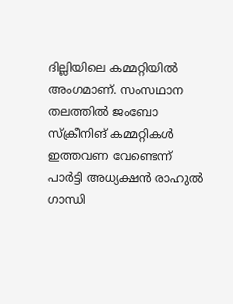ദില്ലിയിലെ കമ്മറ്റിയില്‍ അംഗമാണ്. സംസഥാന തലത്തില്‍ ജംബോ സ്ക്രീനിങ് കമ്മറ്റികള്‍ ഇത്തവണ വേണ്ടെന്ന് പാര്‍ട്ടി അധ്യക്ഷന്‍ രാഹുല്‍ ഗാന്ധി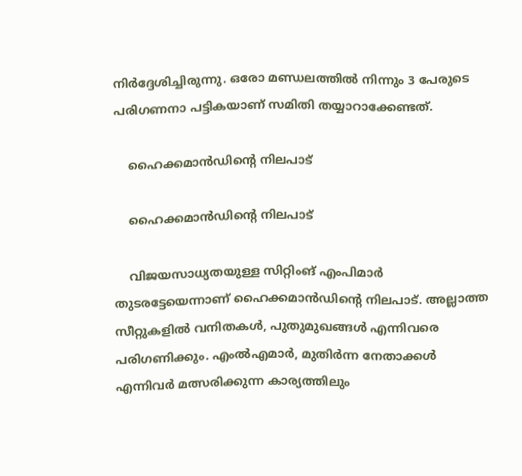നിര്‍ദ്ദേശിച്ചിരുന്നു. ഒരോ മണ്ഡലത്തില്‍ നിന്നും 3 പേരുടെ പരിഗണനാ പട്ടികയാണ് സമിതി തയ്യാറാക്കേണ്ടത്.

    ഹൈക്കമാന്‍ഡിന്‍റെ നിലപാട്

    ഹൈക്കമാന്‍ഡിന്‍റെ നിലപാട്

    വിജയസാധ്യതയുള്ള സിറ്റിംങ് എംപിമാര്‍ തുടരട്ടേയെന്നാണ് ഹൈക്കമാന്‍ഡിന്‍റെ നിലപാട്. അല്ലാത്ത സീറ്റുകളില്‍ വനിതകള്‍, പുതുമുഖങ്ങള്‍ എന്നിവരെ പരിഗണിക്കും. എംല്‍എമാര്‍, മുതിര്‍ന്ന നേതാക്കള്‍ എന്നിവര്‍ മത്സരിക്കുന്ന കാര്യത്തിലും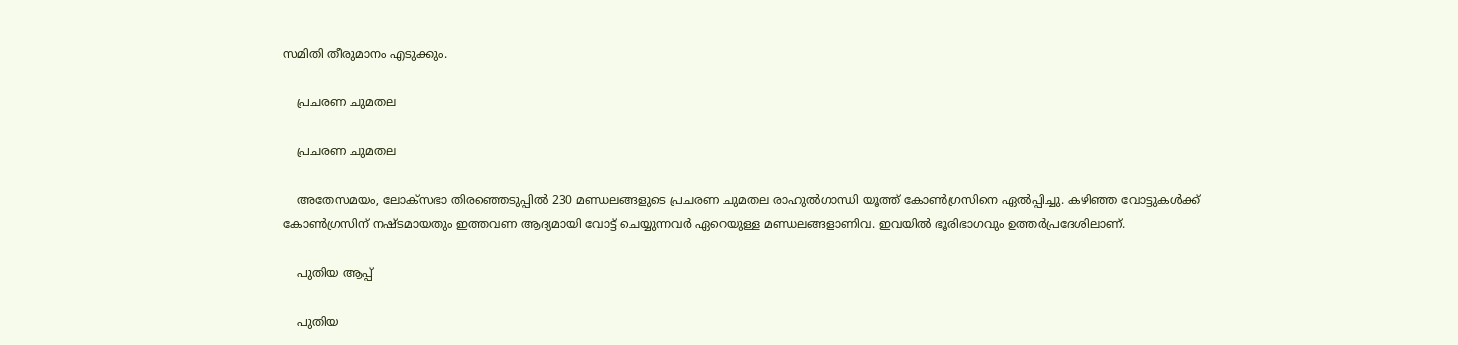സമിതി തീരുമാനം എടുക്കും.

    പ്രചരണ ചുമതല

    പ്രചരണ ചുമതല

    അതേസമയം, ലോക്സഭാ തിരഞ്ഞെടുപ്പില്‍ 230 മണ്ഡലങ്ങളുടെ പ്രചരണ ചുമതല രാഹുല്‍ഗാന്ധി യൂത്ത് കോണ്‍ഗ്രസിനെ ഏല്‍പ്പിച്ചു. കഴിഞ്ഞ വോട്ടുകള്‍ക്ക് കോണ്‍ഗ്രസിന് നഷ്ടമായതും ഇത്തവണ ആദ്യമായി വോട്ട് ചെയ്യുന്നവര്‍ ഏറെയുള്ള മണ്ഡലങ്ങളാണിവ. ഇവയില്‍ ഭൂരിഭാഗവും ഉത്തര്‍പ്രദേശിലാണ്.

    പുതിയ ആപ്പ്

    പുതിയ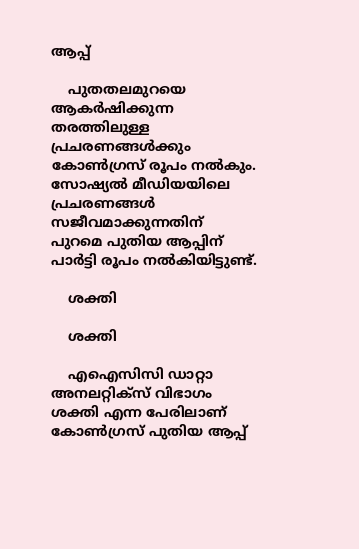ആപ്പ്

    പുതതലമുറയെ ആകര്‍ഷിക്കുന്ന തരത്തിലുള്ള പ്രചരണങ്ങള്‍ക്കും കോണ്‍ഗ്രസ് രൂപം നല്‍കും. സോഷ്യല്‍ മീഡിയയിലെ പ്രചരണങ്ങള്‍ സജീവമാക്കുന്നതിന് പുറമെ പുതിയ ആപ്പിന് പാര്‍ട്ടി രൂപം നല്‍കിയിട്ടുണ്ട്.

    ശക്തി

    ശക്തി

    എഐസിസി ഡാറ്റാ അനലറ്റിക്‌സ് വിഭാഗം ശക്തി എന്ന പേരിലാണ് കോണ്‍ഗ്രസ് പുതിയ ആപ്പ്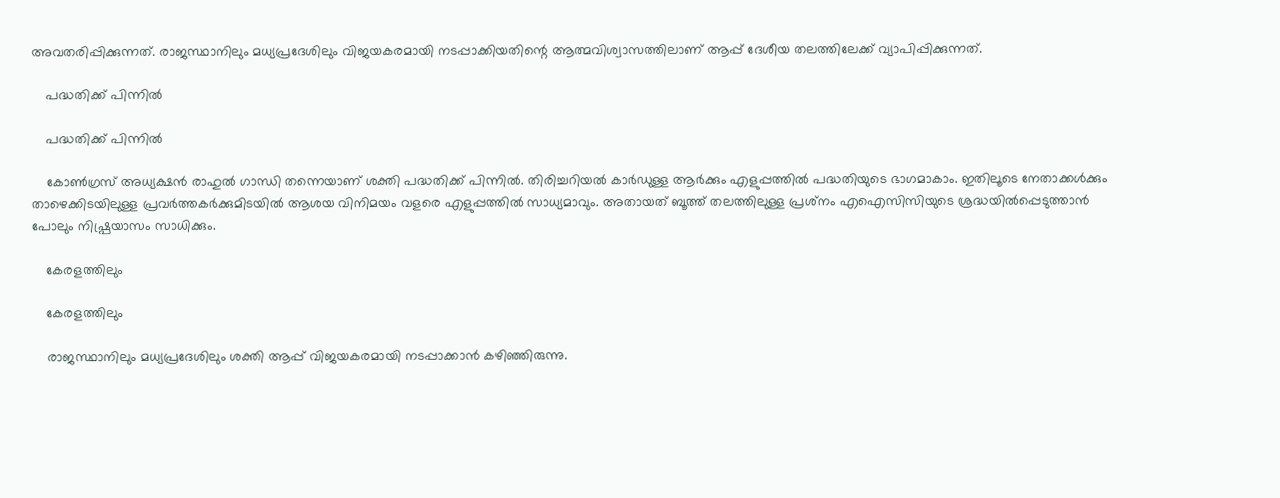അവതരിപ്പിക്കുന്നത്. രാജസ്ഥാനിലും മധ്യപ്രദേശിലും വിജയകരമായി നടപ്പാക്കിയതിന്റെ ആത്മവിശ്വാസത്തിലാണ് ആപ്പ് ദേശീയ തലത്തിലേക്ക് വ്യാപിപ്പിക്കുന്നത്.

    പദ്ധതിക്ക് പിന്നില്‍

    പദ്ധതിക്ക് പിന്നില്‍

    കോണ്‍ഗ്രസ് അധ്യക്ഷന്‍ രാഹുല്‍ ഗാന്ധി തന്നെയാണ് ശക്തി പദ്ധതിക്ക് പിന്നില്‍. തിരിച്ചറിയല്‍ കാര്‍ഡുള്ള ആര്‍ക്കും എളുപ്പത്തില്‍ പദ്ധതിയുടെ ഭാഗമാകാം. ഇതിലൂടെ നേതാക്കള്‍ക്കും താഴെക്കിടയിലുള്ള പ്രവര്‍ത്തകര്‍ക്കുമിടയില്‍ ആശയ വിനിമയം വളരെ എളുപ്പത്തില്‍ സാധ്യമാവും. അതായത് ബൂത്ത് തലത്തിലുള്ള പ്രശ്‌നം എഐസിസിയുടെ ശ്രദ്ധയില്‍പ്പെടുത്താന്‍ പോലും നിഷ്പ്രയാസം സാധിക്കും.

    കേരളത്തിലും

    കേരളത്തിലും

    രാജസ്ഥാനിലും മധ്യപ്രദേശിലും ശക്തി ആപ്പ് വിജയകരമായി നടപ്പാക്കാന്‍ കഴിഞ്ഞിരുന്നു.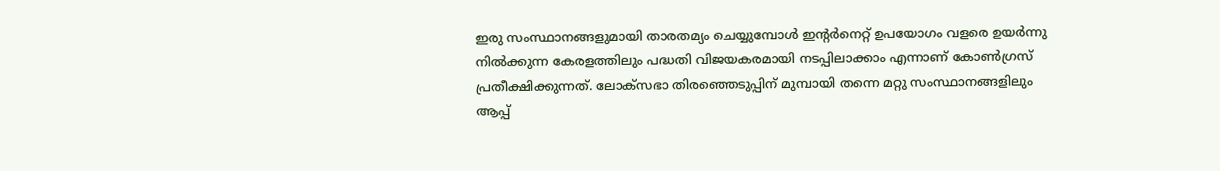ഇരു സംസ്ഥാനങ്ങളുമായി താരതമ്യം ചെയ്യുമ്പോള്‍ ഇന്റര്‍നെറ്റ് ഉപയോഗം വളരെ ഉയര്‍ന്നു നില്‍ക്കുന്ന കേരളത്തിലും പദ്ധതി വിജയകരമായി നടപ്പിലാക്കാം എന്നാണ് കോണ്‍ഗ്രസ് പ്രതീക്ഷിക്കുന്നത്. ലോക്‌സഭാ തിരഞ്ഞെടുപ്പിന് മുമ്പായി തന്നെ മറ്റു സംസ്ഥാനങ്ങളിലും ആപ്പ്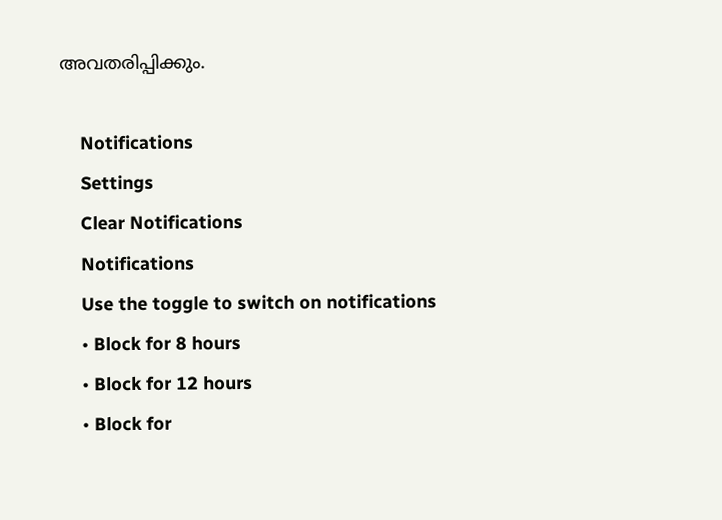അവതരിപ്പിക്കും.

    Notifications
    Settings
    Clear Notifications
    Notifications
    Use the toggle to switch on notifications
    • Block for 8 hours
    • Block for 12 hours
    • Block for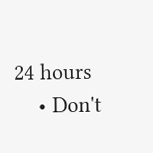24 hours
    • Don't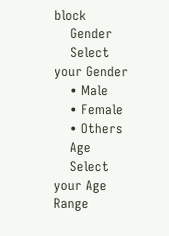block
    Gender
    Select your Gender
    • Male
    • Female
    • Others
    Age
    Select your Age Range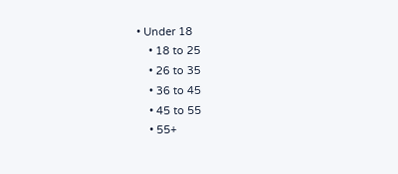• Under 18
    • 18 to 25
    • 26 to 35
    • 36 to 45
    • 45 to 55
    • 55+